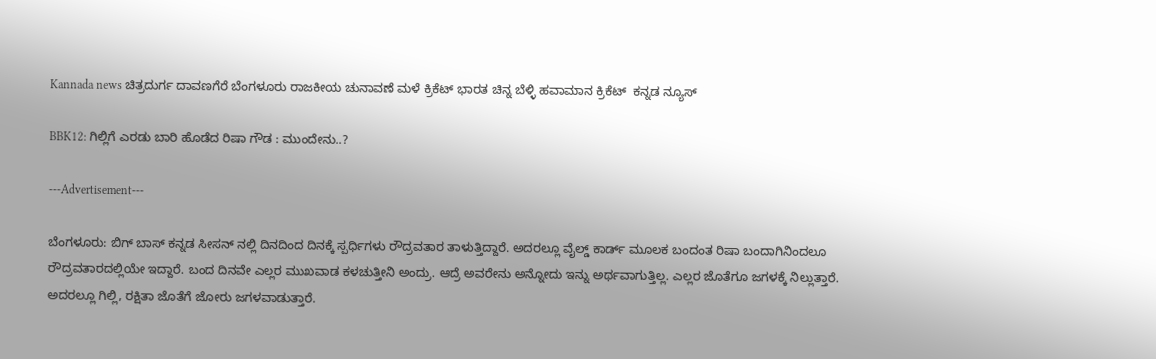Kannada news ಚಿತ್ರದುರ್ಗ ದಾವಣಗೆರೆ ಬೆಂಗಳೂರು ರಾಜಕೀಯ ಚುನಾವಣೆ ಮಳೆ ಕ್ರಿಕೆಟ್ ಭಾರತ ಚಿನ್ನ ಬೆಳ್ಳಿ ಹವಾಮಾನ ಕ್ರಿಕೆಟ್  ಕನ್ನಡ ನ್ಯೂಸ್

BBK12: ಗಿಲ್ಲಿಗೆ ಎರಡು ಬಾರಿ ಹೊಡೆದ ರಿಷಾ ಗೌಡ : ಮುಂದೇನು..?

---Advertisement---

ಬೆಂಗಳೂರು: ಬಿಗ್ ಬಾಸ್ ಕನ್ನಡ ಸೀಸನ್ ನಲ್ಲಿ ದಿನದಿಂದ ದಿನಕ್ಕೆ ಸ್ಪರ್ಧಿಗಳು ರೌದ್ರವತಾರ ತಾಳುತ್ತಿದ್ದಾರೆ. ಅದರಲ್ಲೂ ವೈಲ್ಡ್ ಕಾರ್ಡ್ ಮೂಲಕ ಬಂದಂತ ರಿಷಾ ಬಂದಾಗಿನಿಂದಲೂ ರೌದ್ರವತಾರದಲ್ಲಿಯೇ ಇದ್ದಾರೆ. ಬಂದ ದಿನವೇ ಎಲ್ಲರ ಮುಖವಾಡ ಕಳಚುತ್ತೀನಿ ಅಂದ್ರು. ಆದ್ರೆ ಅವರೇನು ಅನ್ನೋದು ಇನ್ನು ಅರ್ಥವಾಗುತ್ತಿಲ್ಲ. ಎಲ್ಲರ ಜೊತೆಗೂ ಜಗಳಕ್ಕೆ‌ ನಿಲ್ಲುತ್ತಾರೆ. ಅದರಲ್ಲೂ ಗಿಲ್ಲಿ, ರಕ್ಷಿತಾ ಜೊತೆಗೆ ಜೋರು ಜಗಳವಾಡುತ್ತಾರೆ.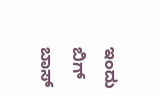ಇಂದು ಬಿಗ್ ಬಾಸ್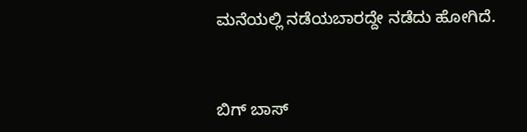ಮನೆಯಲ್ಲಿ ನಡೆಯಬಾರದ್ದೇ ನಡೆದು ಹೋಗಿದೆ.



ಬಿಗ್ ಬಾಸ್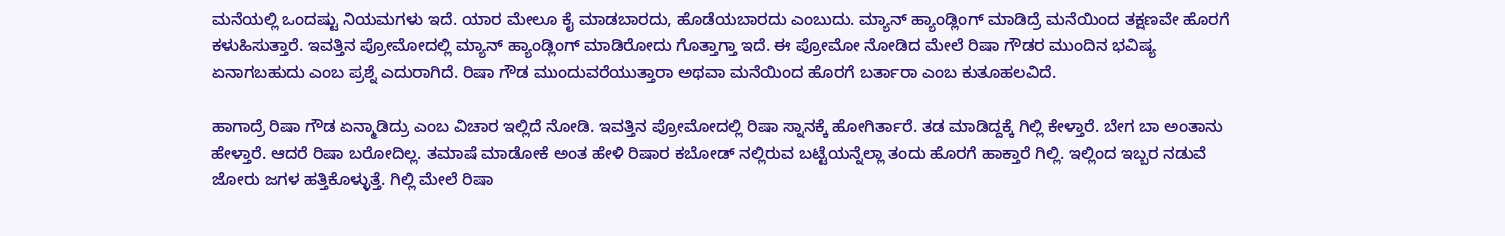ಮನೆಯಲ್ಲಿ ಒಂದಷ್ಟು ನಿಯಮಗಳು ಇದೆ. ಯಾರ ಮೇಲೂ ಕೈ ಮಾಡಬಾರದು, ಹೊಡೆಯಬಾರದು ಎಂಬುದು. ಮ್ಯಾನ್ ಹ್ಯಾಂಡ್ಲಿಂಗ್ ಮಾಡಿದ್ರೆ ಮನೆಯಿಂದ ತಕ್ಷಣವೇ ಹೊರಗೆ ಕಳುಹಿಸುತ್ತಾರೆ. ಇವತ್ತಿನ ಪ್ರೋಮೋದಲ್ಲಿ ಮ್ಯಾನ್ ಹ್ಯಾಂಡ್ಲಿಂಗ್ ಮಾಡಿರೋದು ಗೊತ್ತಾಗ್ತಾ ಇದೆ. ಈ ಪ್ರೋಮೋ ನೋಡಿದ ಮೇಲೆ ರಿಷಾ ಗೌಡರ ಮುಂದಿನ ಭವಿಷ್ಯ ಏನಾಗಬಹುದು ಎಂಬ ಪ್ರಶ್ನೆ ಎದುರಾಗಿದೆ. ರಿಷಾ ಗೌಡ ಮುಂದುವರೆಯುತ್ತಾರಾ ಅಥವಾ ಮನೆಯಿಂದ ಹೊರಗೆ ಬರ್ತಾರಾ ಎಂಬ ಕುತೂಹಲವಿದೆ.

ಹಾಗಾದ್ರೆ ರಿಷಾ ಗೌಡ ಏನ್ಮಾಡಿದ್ರು ಎಂಬ ವಿಚಾರ ಇಲ್ಲಿದೆ ನೋಡಿ. ಇವತ್ತಿನ ಪ್ರೋಮೋದಲ್ಲಿ ರಿಷಾ ಸ್ನಾನಕ್ಕೆ ಹೋಗಿರ್ತಾರೆ. ತಡ ಮಾಡಿದ್ದಕ್ಕೆ ಗಿಲ್ಲಿ ಕೇಳ್ತಾರೆ. ಬೇಗ ಬಾ ಅಂತಾನು ಹೇಳ್ತಾರೆ. ಆದರೆ ರಿಷಾ ಬರೋದಿಲ್ಲ. ತಮಾಷೆ ಮಾಡೋಕೆ ಅಂತ ಹೇಳಿ ರಿಷಾರ ಕಬೋಡ್ ನಲ್ಲಿರುವ ಬಟ್ಟೆಯನ್ನೆಲ್ಲಾ ತಂದು ಹೊರಗೆ ಹಾಕ್ತಾರೆ ಗಿಲ್ಲಿ. ಇಲ್ಲಿಂದ ಇಬ್ಬರ ನಡುವೆ ಜೋರು ಜಗಳ ಹತ್ತಿಕೊಳ್ಳುತ್ತೆ. ಗಿಲ್ಲಿ ಮೇಲೆ ರಿಷಾ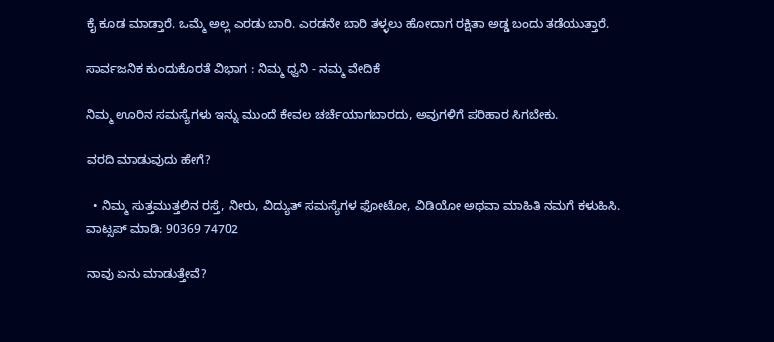ಕೈ ಕೂಡ ಮಾಡ್ತಾರೆ. ಒಮ್ಮೆ ಅಲ್ಲ ಎರಡು ಬಾರಿ. ಎರಡನೇ ಬಾರಿ ತಳ್ಳಲು ಹೋದಾಗ ರಕ್ಷಿತಾ ಅಡ್ಡ ಬಂದು ತಡೆಯುತ್ತಾರೆ.

ಸಾರ್ವಜನಿಕ ಕುಂದುಕೊರತೆ ವಿಭಾಗ : ನಿಮ್ಮ ಧ್ವನಿ - ನಮ್ಮ ವೇದಿಕೆ

ನಿಮ್ಮ ಊರಿನ ಸಮಸ್ಯೆಗಳು ಇನ್ನು ಮುಂದೆ ಕೇವಲ ಚರ್ಚೆಯಾಗಬಾರದು, ಅವುಗಳಿಗೆ ಪರಿಹಾರ ಸಿಗಬೇಕು.

ವರದಿ ಮಾಡುವುದು ಹೇಗೆ?

  • ನಿಮ್ಮ ಸುತ್ತಮುತ್ತಲಿನ ರಸ್ತೆ, ನೀರು, ವಿದ್ಯುತ್ ಸಮಸ್ಯೆಗಳ ಫೋಟೋ, ವಿಡಿಯೋ ಅಥವಾ ಮಾಹಿತಿ ನಮಗೆ ಕಳುಹಿಸಿ.
ವಾಟ್ಸಪ್ ಮಾಡಿ: 90369 74702

ನಾವು ಏನು ಮಾಡುತ್ತೇವೆ?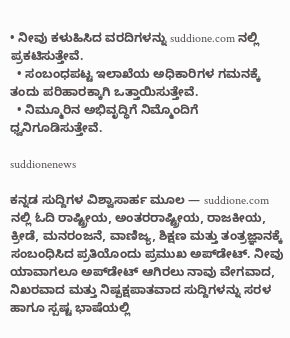• ನೀವು ಕಳುಹಿಸಿದ ವರದಿಗಳನ್ನು suddione.com ನಲ್ಲಿ ಪ್ರಕಟಿಸುತ್ತೇವೆ.
  • ಸಂಬಂಧಪಟ್ಟ ಇಲಾಖೆಯ ಅಧಿಕಾರಿಗಳ ಗಮನಕ್ಕೆ ತಂದು ಪರಿಹಾರಕ್ಕಾಗಿ ಒತ್ತಾಯಿಸುತ್ತೇವೆ.
  • ನಿಮ್ಮೂರಿನ ಅಭಿವೃದ್ಧಿಗೆ ನಿಮ್ಮೊಂದಿಗೆ ಧ್ವನಿಗೂಡಿಸುತ್ತೇವೆ.

suddionenews

ಕನ್ನಡ ಸುದ್ದಿಗಳ ವಿಶ್ವಾಸಾರ್ಹ ಮೂಲ — suddione.com ನಲ್ಲಿ ಓದಿ ರಾಷ್ಟ್ರೀಯ, ಅಂತರರಾಷ್ಟ್ರೀಯ, ರಾಜಕೀಯ, ಕ್ರೀಡೆ, ಮನರಂಜನೆ, ವಾಣಿಜ್ಯ, ಶಿಕ್ಷಣ ಮತ್ತು ತಂತ್ರಜ್ಞಾನಕ್ಕೆ ಸಂಬಂಧಿಸಿದ ಪ್ರತಿಯೊಂದು ಪ್ರಮುಖ ಅಪ್‌ಡೇಟ್. ನೀವು ಯಾವಾಗಲೂ ಅಪ್‌ಡೇಟ್ ಆಗಿರಲು ನಾವು ವೇಗವಾದ, ನಿಖರವಾದ ಮತ್ತು ನಿಷ್ಪಕ್ಷಪಾತವಾದ ಸುದ್ದಿಗಳನ್ನು ಸರಳ ಹಾಗೂ ಸ್ಪಷ್ಟ ಭಾಷೆಯಲ್ಲಿ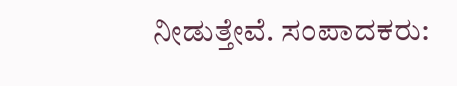ನೀಡುತ್ತೇವೆ. ಸಂಪಾದಕರು: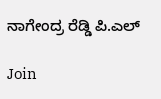ನಾಗೇಂದ್ರ ರೆಡ್ಡಿ ಪಿ.ಎಲ್

Join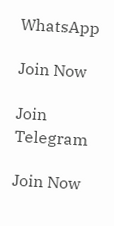WhatsApp

Join Now

Join Telegram

Join Now